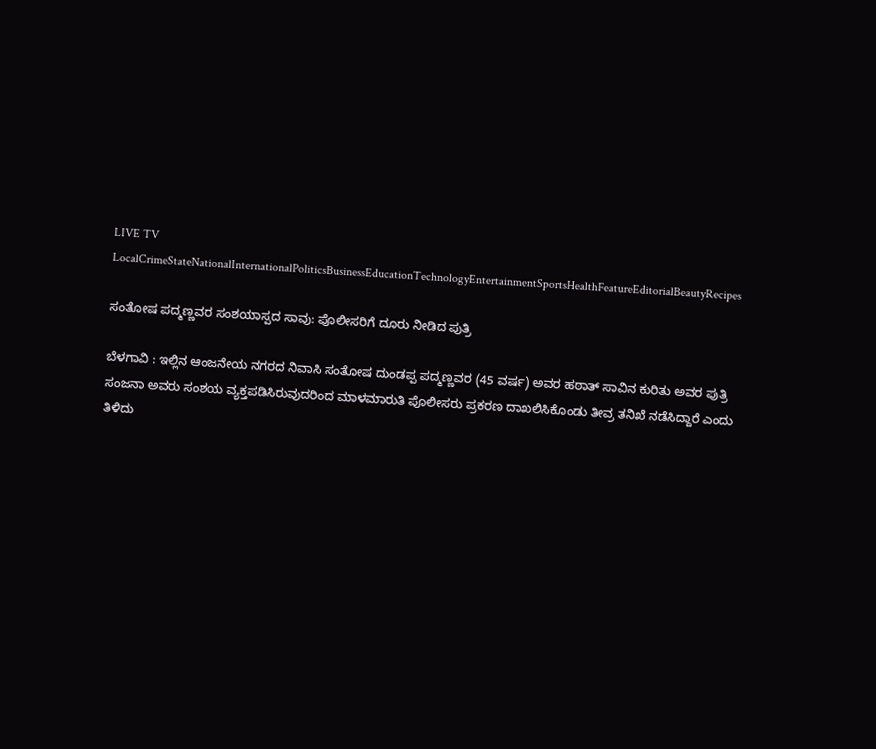LIVE TV LocalCrimeStateNationalInternationalPoliticsBusinessEducationTechnologyEntertainmentSportsHealthFeatureEditorialBeautyRecipes

ಸಂತೋಷ ಪದ್ಮಣ್ಣವರ ಸಂಶಯಾಸ್ಪದ ಸಾವು: ಪೊಲೀಸರಿಗೆ ದೂರು ನೀಡಿದ ಪುತ್ರಿ

ಬೆಳಗಾವಿ : ಇಲ್ಲಿನ ಆಂಜನೇಯ ನಗರದ ನಿವಾಸಿ ಸಂತೋಷ ದುಂಡಪ್ಪ ಪದ್ಮಣ್ಣವರ (45 ವರ್ಷ) ಅವರ ಹಠಾತ್ ಸಾವಿನ ಕುರಿತು ಅವರ ಪುತ್ರಿ ಸಂಜನಾ ಅವರು ಸಂಶಯ ವ್ಯಕ್ತಪಡಿಸಿರುವುದರಿಂದ ಮಾಳಮಾರುತಿ ಪೊಲೀಸರು ಪ್ರಕರಣ ದಾಖಲಿಸಿಕೊಂಡು ತೀವ್ರ ತನಿಖೆ ನಡೆಸಿದ್ದಾರೆ ಎಂದು ತಿಳಿದು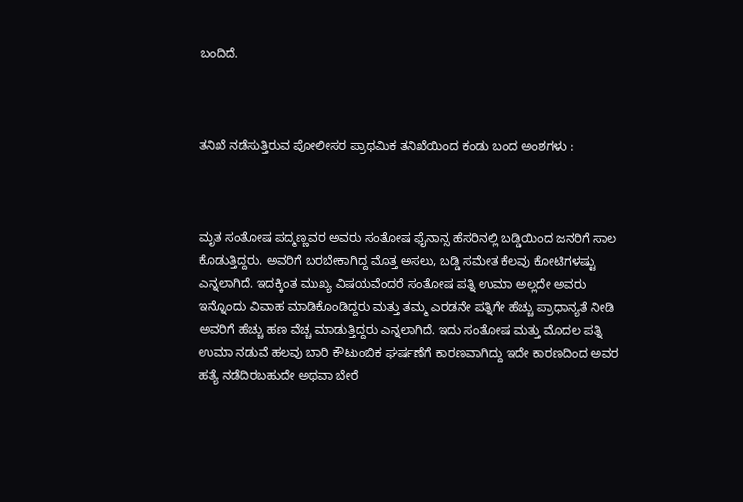ಬಂದಿದೆ.



ತನಿಖೆ ನಡೆಸುತ್ತಿರುವ ಪೋಲೀಸರ ಪ್ರಾಥಮಿಕ ತನಿಖೆಯಿಂದ ಕಂಡು ಬಂದ ಅಂಶಗಳು :



ಮೃತ ಸಂತೋಷ ಪದ್ಮಣ್ಣವರ ಅವರು ಸಂತೋಷ ಫೈನಾನ್ಸ ಹೆಸರಿನಲ್ಲಿ ಬಡ್ಡಿಯಿಂದ ಜನರಿಗೆ ಸಾಲ ಕೊಡುತ್ತಿದ್ದರು. ಅವರಿಗೆ ಬರಬೇಕಾಗಿದ್ದ ಮೊತ್ತ ಅಸಲು, ಬಡ್ಡಿ ಸಮೇತ ಕೆಲವು ಕೋಟಿಗಳಷ್ಟು ಎನ್ನಲಾಗಿದೆ. ಇದಕ್ಕಿಂತ ಮುಖ್ಯ ವಿಷಯವೆಂದರೆ ಸಂತೋಷ ಪತ್ನಿ ಉಮಾ ಅಲ್ಲದೇ ಅವರು ಇನ್ನೊಂದು ವಿವಾಹ ಮಾಡಿಕೊಂಡಿದ್ದರು ಮತ್ತು ತಮ್ಮ ಎರಡನೇ ಪತ್ನಿಗೇ ಹೆಚ್ಚು ಪ್ರಾಧಾನ್ಯತೆ ನೀಡಿ ಅವರಿಗೆ ಹೆಚ್ಚು ಹಣ ವೆಚ್ಚ ಮಾಡುತ್ತಿದ್ದರು ಎನ್ನಲಾಗಿದೆ. ಇದು ಸಂತೋಷ ಮತ್ತು ಮೊದಲ ಪತ್ನಿ ಉಮಾ ನಡುವೆ ಹಲವು ಬಾರಿ ಕೌಟುಂಬಿಕ ಘರ್ಷಣೆಗೆ ಕಾರಣವಾಗಿದ್ದು ಇದೇ ಕಾರಣದಿಂದ ಅವರ ಹತ್ಯೆ ನಡೆದಿರಬಹುದೇ ಅಥವಾ ಬೇರೆ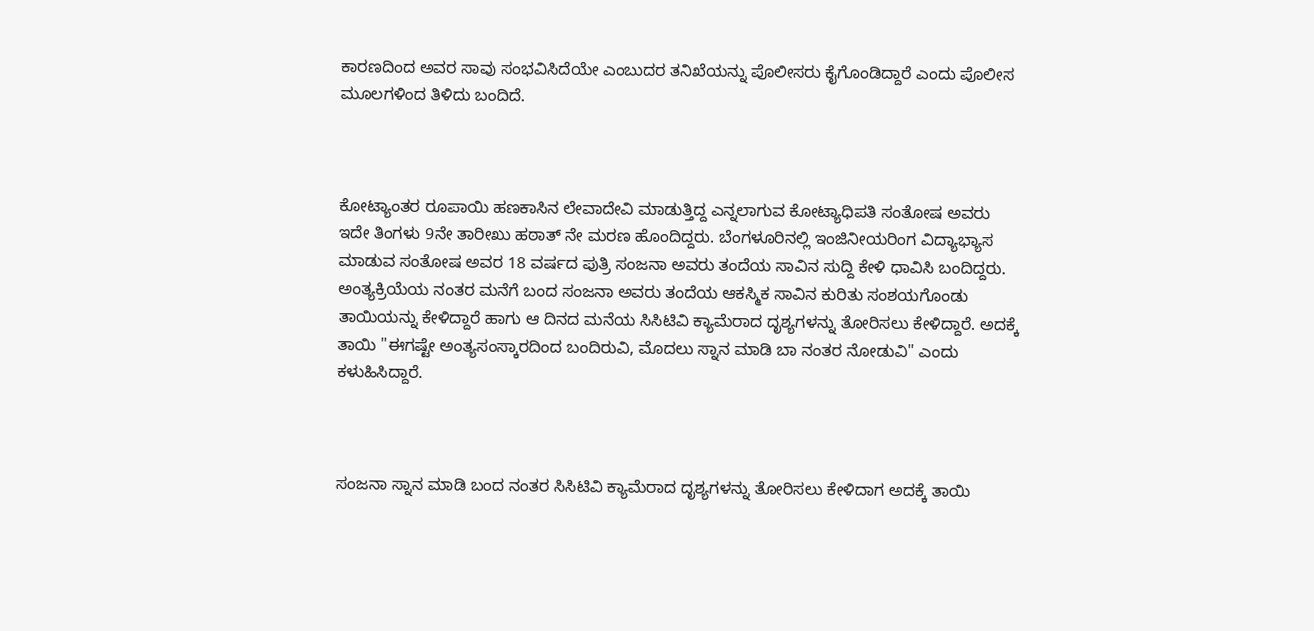ಕಾರಣದಿಂದ ಅವರ ಸಾವು ಸಂಭವಿಸಿದೆಯೇ ಎಂಬುದರ ತನಿಖೆಯನ್ನು ಪೊಲೀಸರು ಕೈಗೊಂಡಿದ್ದಾರೆ ಎಂದು ಪೊಲೀಸ ಮೂಲಗಳಿಂದ ತಿಳಿದು ಬಂದಿದೆ.



ಕೋಟ್ಯಾಂತರ ರೂಪಾಯಿ ಹಣಕಾಸಿನ ಲೇವಾದೇವಿ ಮಾಡುತ್ತಿದ್ದ ಎನ್ನಲಾಗುವ ಕೋಟ್ಯಾಧಿಪತಿ ಸಂತೋಷ ಅವರು ಇದೇ ತಿಂಗಳು 9ನೇ ತಾರೀಖು ಹಠಾತ್ ನೇ ಮರಣ ಹೊಂದಿದ್ದರು. ಬೆಂಗಳೂರಿನಲ್ಲಿ ಇಂಜಿನೀಯರಿಂಗ ವಿದ್ಯಾಭ್ಯಾಸ ಮಾಡುವ ಸಂತೋಷ ಅವರ 18 ವರ್ಷದ ಪುತ್ರಿ ಸಂಜನಾ ಅವರು ತಂದೆಯ ಸಾವಿನ ಸುದ್ದಿ ಕೇಳಿ ಧಾವಿಸಿ ಬಂದಿದ್ದರು. ಅಂತ್ಯಕ್ರಿಯೆಯ ನಂತರ ಮನೆಗೆ ಬಂದ ಸಂಜನಾ ಅವರು ತಂದೆಯ ಆಕಸ್ಮಿಕ ಸಾವಿನ ಕುರಿತು ಸಂಶಯಗೊಂಡು ತಾಯಿಯನ್ನು ಕೇಳಿದ್ದಾರೆ ಹಾಗು ಆ ದಿನದ ಮನೆಯ ಸಿಸಿಟಿವಿ ಕ್ಯಾಮೆರಾದ ದೃಶ್ಯಗಳನ್ನು ತೋರಿಸಲು ಕೇಳಿದ್ದಾರೆ. ಅದಕ್ಕೆ ತಾಯಿ "ಈಗಷ್ಟೇ ಅಂತ್ಯಸಂಸ್ಕಾರದಿಂದ ಬಂದಿರುವಿ, ಮೊದಲು ಸ್ನಾನ ಮಾಡಿ ಬಾ ನಂತರ ನೋಡುವಿ" ಎಂದು ಕಳುಹಿಸಿದ್ದಾರೆ.



ಸಂಜನಾ ಸ್ನಾನ ಮಾಡಿ ಬಂದ ನಂತರ ಸಿಸಿಟಿವಿ ಕ್ಯಾಮೆರಾದ ದೃಶ್ಯಗಳನ್ನು ತೋರಿಸಲು ಕೇಳಿದಾಗ ಅದಕ್ಕೆ ತಾಯಿ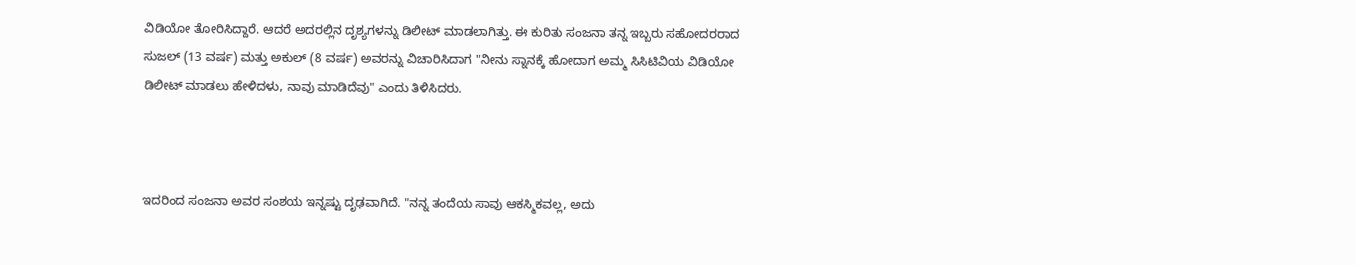ವಿಡಿಯೋ ತೋರಿಸಿದ್ದಾರೆ. ಆದರೆ ಅದರಲ್ಲಿನ ದೃಶ್ಯಗಳನ್ನು ಡಿಲೀಟ್ ಮಾಡಲಾಗಿತ್ತು. ಈ ಕುರಿತು ಸಂಜನಾ ತನ್ನ ಇಬ್ಬರು ಸಹೋದರರಾದ ಸುಜಲ್ (13 ವರ್ಷ) ಮತ್ತು ಅಕುಲ್ (8 ವರ್ಷ) ಅವರನ್ನು ವಿಚಾರಿಸಿದಾಗ "ನೀನು ಸ್ನಾನಕ್ಕೆ ಹೋದಾಗ ಅಮ್ಮ ಸಿಸಿಟಿವಿಯ ವಿಡಿಯೋ ಡಿಲೀಟ್ ಮಾಡಲು ಹೇಳಿದಳು, ನಾವು ಮಾಡಿದೆವು" ಎಂದು ತಿಳಿಸಿದರು.



ಇದರಿಂದ ಸಂಜನಾ ಅವರ ಸಂಶಯ ಇನ್ನಷ್ಟು ದೃಢವಾಗಿದೆ. "ನನ್ನ ತಂದೆಯ ಸಾವು ಆಕಸ್ಮಿಕವಲ್ಲ, ಅದು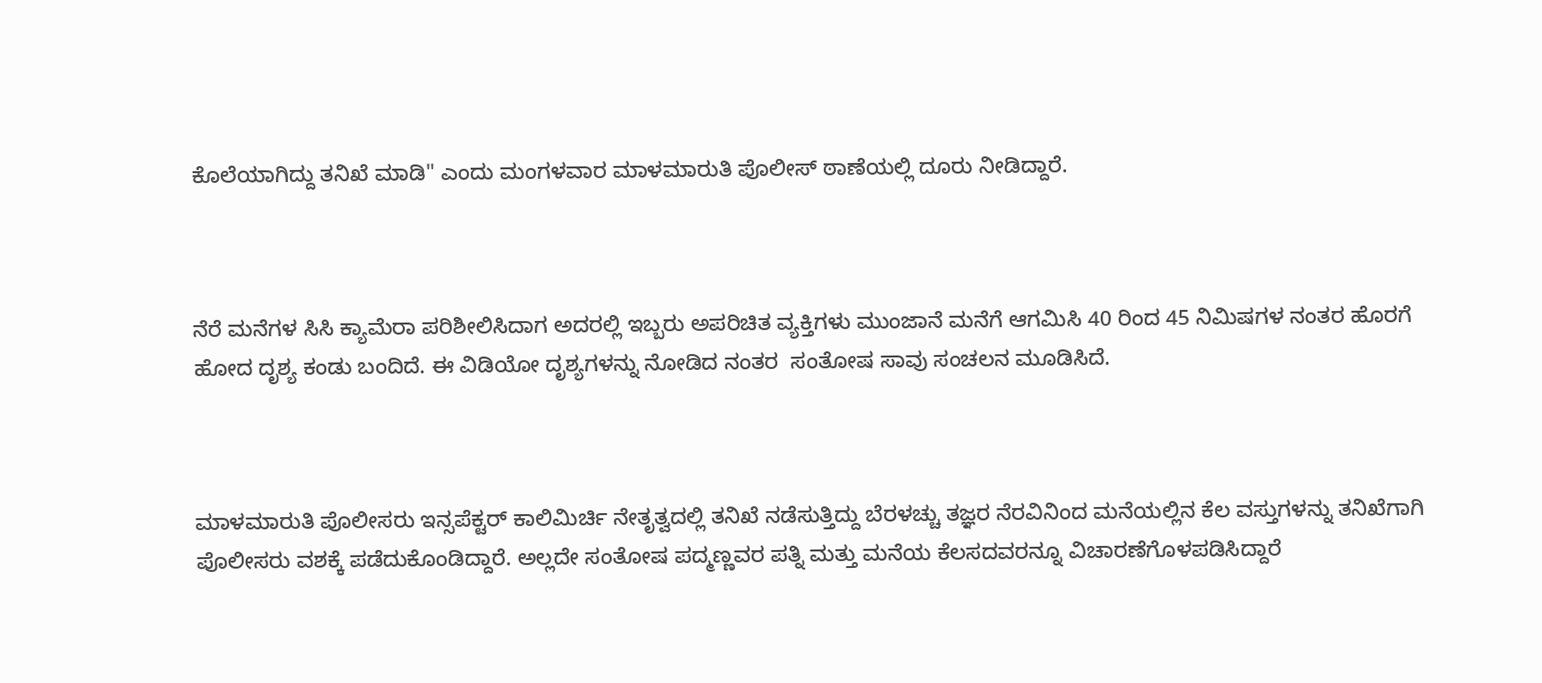ಕೊಲೆಯಾಗಿದ್ದು ತನಿಖೆ ಮಾಡಿ" ಎಂದು ಮಂಗಳವಾರ ಮಾಳಮಾರುತಿ ಪೊಲೀಸ್ ಠಾಣೆಯಲ್ಲಿ ದೂರು ನೀಡಿದ್ದಾರೆ.



ನೆರೆ ಮನೆಗಳ ಸಿಸಿ ಕ್ಯಾಮೆರಾ ಪರಿಶೀಲಿಸಿದಾಗ ಅದರಲ್ಲಿ ಇಬ್ಬರು ಅಪರಿಚಿತ ವ್ಯಕ್ತಿಗಳು ಮುಂಜಾನೆ ಮನೆಗೆ ಆಗಮಿಸಿ 40 ರಿಂದ 45 ನಿಮಿಷಗಳ ನಂತರ ಹೊರಗೆ ಹೋದ ದೃಶ್ಯ ಕಂಡು ಬಂದಿದೆ. ಈ ವಿಡಿಯೋ ದೃಶ್ಯಗಳನ್ನು ನೋಡಿದ ನಂತರ  ಸಂತೋಷ ಸಾವು ಸಂಚಲನ ಮೂಡಿಸಿದೆ.



ಮಾಳಮಾರುತಿ ಪೊಲೀಸರು ಇನ್ಸಪೆಕ್ಟರ್ ಕಾಲಿಮಿರ್ಚಿ ನೇತೃತ್ವದಲ್ಲಿ ತನಿಖೆ ನಡೆಸುತ್ತಿದ್ದು ಬೆರಳಚ್ಚು ತಜ್ಞರ ನೆರವಿನಿಂದ ಮನೆಯಲ್ಲಿನ ಕೆಲ ವಸ್ತುಗಳನ್ನು ತನಿಖೆಗಾಗಿ ಪೊಲೀಸರು ವಶಕ್ಕೆ ಪಡೆದುಕೊಂಡಿದ್ದಾರೆ. ಅಲ್ಲದೇ ಸಂತೋಷ ಪದ್ಮಣ್ಣವರ ಪತ್ನಿ ಮತ್ತು ಮನೆಯ ಕೆಲಸದವರನ್ನೂ ವಿಚಾರಣೆಗೊಳಪಡಿಸಿದ್ದಾರೆ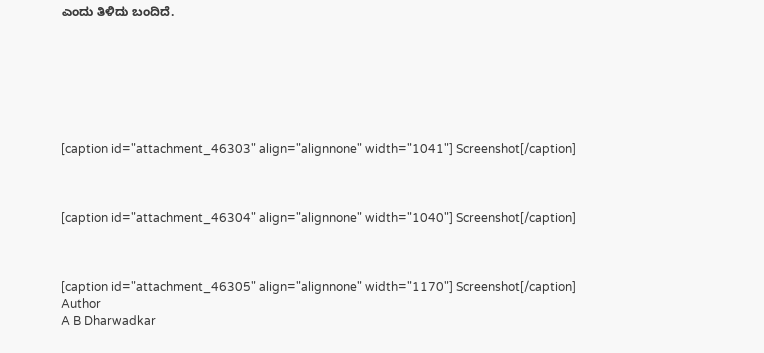ಎಂದು ತಿಳಿದು ಬಂದಿದೆ.







[caption id="attachment_46303" align="alignnone" width="1041"] Screenshot[/caption]



[caption id="attachment_46304" align="alignnone" width="1040"] Screenshot[/caption]



[caption id="attachment_46305" align="alignnone" width="1170"] Screenshot[/caption]
Author
A B Dharwadkar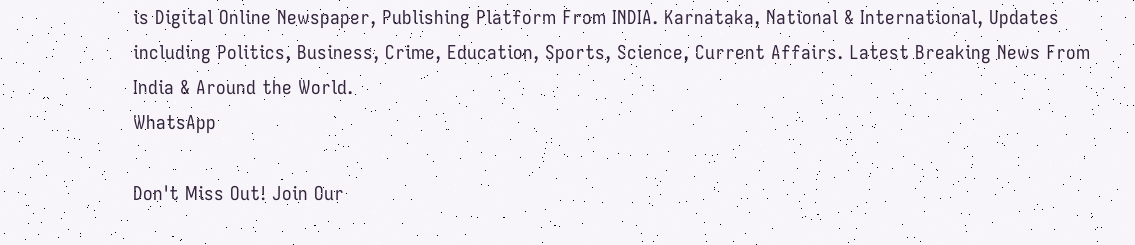is Digital Online Newspaper, Publishing Platform From INDIA. Karnataka, National & International, Updates including Politics, Business, Crime, Education, Sports, Science, Current Affairs. Latest Breaking News From India & Around the World.
WhatsApp

Don't Miss Out! Join Our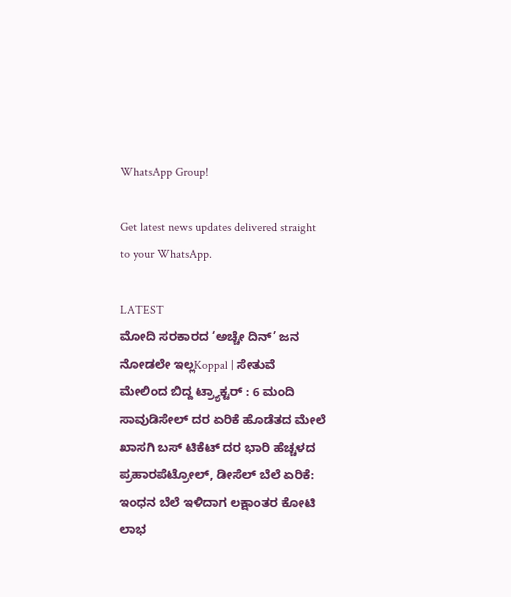WhatsApp Group!

Get latest news updates delivered straight to your WhatsApp.

LATEST
ಮೋದಿ ಸರಕಾರದ ‘ಅಚ್ಚೇ ದಿನ್’ ಜನ ನೋಡಲೇ ಇಲ್ಲKoppal | ಸೇತುವೆ ಮೇಲಿಂದ ಬಿದ್ದ ಟ್ರ್ಯಾಕ್ಟರ್ : 6 ಮಂದಿ ಸಾವುಡಿಸೇಲ್ ದರ ಏರಿಕೆ ಹೊಡೆತದ ಮೇಲೆ ಖಾಸಗಿ ಬಸ್ ಟಿಕೆಟ್ ದರ ಭಾರಿ ಹೆಚ್ಚಳದ ಪ್ರಹಾರಪೆಟ್ರೋಲ್, ಡೀಸೆಲ್ ಬೆಲೆ ಏರಿಕೆ: ಇಂಧನ ಬೆಲೆ ಇಳಿದಾಗ ಲಕ್ಷಾಂತರ ಕೋಟಿ ಲಾಭ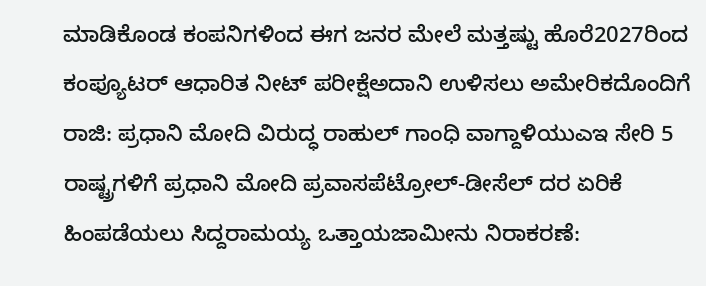ಮಾಡಿಕೊಂಡ ಕಂಪನಿಗಳಿಂದ ಈಗ ಜನರ ಮೇಲೆ ಮತ್ತಷ್ಟು ಹೊರೆ2027ರಿಂದ ಕಂಪ್ಯೂಟರ್‌ ಆಧಾರಿತ ನೀಟ್‌ ಪರೀಕ್ಷೆಅದಾನಿ ಉಳಿಸಲು ಅಮೇರಿಕದೊಂದಿಗೆ ರಾಜಿ: ಪ್ರಧಾನಿ ಮೋದಿ ವಿರುದ್ಧ ರಾಹುಲ್ ಗಾಂಧಿ ವಾಗ್ದಾಳಿಯುಎಇ ಸೇರಿ 5 ರಾಷ್ಟ್ರಗಳಿಗೆ ಪ್ರಧಾನಿ ಮೋದಿ ಪ್ರವಾಸಪೆಟ್ರೋಲ್‌-ಡೀಸೆಲ್‌ ದರ ಏರಿಕೆ ಹಿಂಪಡೆಯಲು ಸಿದ್ದರಾಮಯ್ಯ ಒತ್ತಾಯಜಾಮೀನು ನಿರಾಕರಣೆ: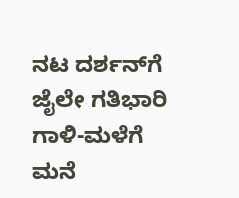ನಟ ದರ್ಶನ್‌ಗೆ ಜೈಲೇ ಗತಿಭಾರಿ ಗಾಳಿ-ಮಳೆಗೆ ಮನೆ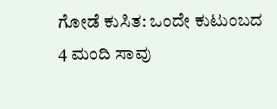ಗೋಡೆ ಕುಸಿತ: ಒಂದೇ ಕುಟುಂಬದ 4 ಮಂದಿ ಸಾವು